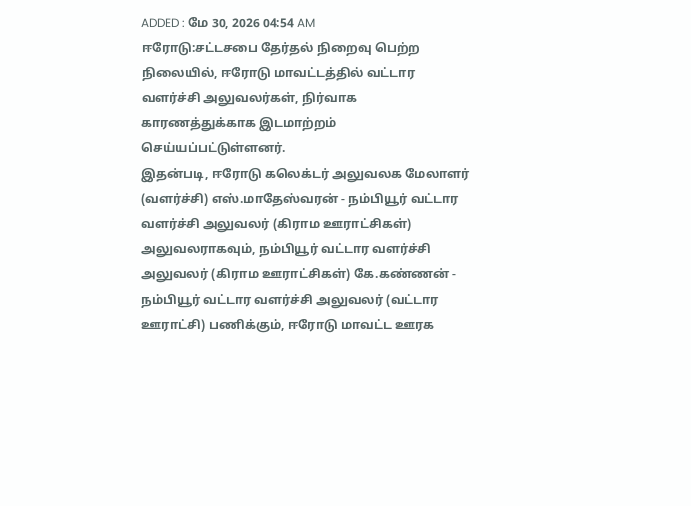ADDED : மே 30, 2026 04:54 AM
ஈரோடு:சட்டசபை தேர்தல் நிறைவு பெற்ற நிலையில், ஈரோடு மாவட்டத்தில் வட்டார வளர்ச்சி அலுவலர்கள், நிர்வாக காரணத்துக்காக இடமாற்றம் செய்யப்பட்டுள்ளனர்.
இதன்படி, ஈரோடு கலெக்டர் அலுவலக மேலாளர் (வளர்ச்சி) எஸ்.மாதேஸ்வரன் - நம்பியூர் வட்டார வளர்ச்சி அலுவலர் (கிராம ஊராட்சிகள்) அலுவலராகவும், நம்பியூர் வட்டார வளர்ச்சி அலுவலர் (கிராம ஊராட்சிகள்) கே.கண்ணன் - நம்பியூர் வட்டார வளர்ச்சி அலுவலர் (வட்டார ஊராட்சி) பணிக்கும், ஈரோடு மாவட்ட ஊரக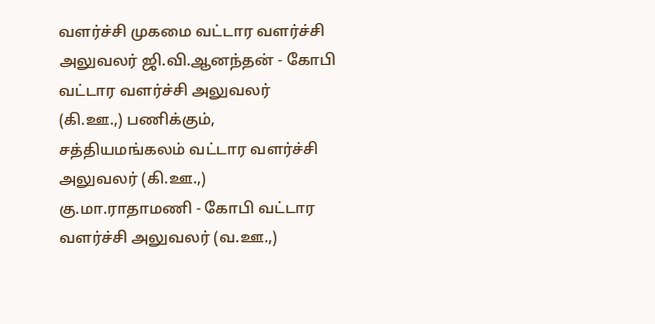வளர்ச்சி முகமை வட்டார வளர்ச்சி அலுவலர் ஜி.வி.ஆனந்தன் - கோபி வட்டார வளர்ச்சி அலுவலர் (கி.ஊ.,) பணிக்கும், சத்தியமங்கலம் வட்டார வளர்ச்சி அலுவலர் (கி.ஊ.,) கு.மா.ராதாமணி - கோபி வட்டார வளர்ச்சி அலுவலர் (வ.ஊ.,)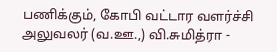பணிக்கும், கோபி வட்டார வளர்ச்சி அலுவலர் (வ.ஊ.,) வி.சுமித்ரா -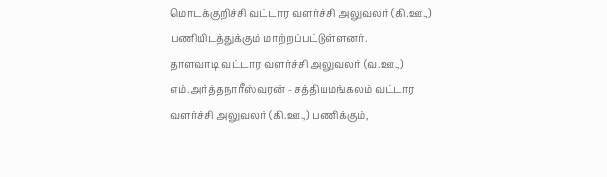மொடக்குறிச்சி வட்டார வளர்ச்சி அலுவலர் (கி.ஊ.,) பணியிடத்துக்கும் மாற்றப்பட்டுள்ளனர்.
தாளவாடி வட்டார வளர்ச்சி அலுவலர் (வ.ஊ.,) எம்.அர்த்தநாரீஸ்வரன் - சத்தியமங்கலம் வட்டார வளர்ச்சி அலுவலர் (கி.ஊ.,) பணிக்கும்,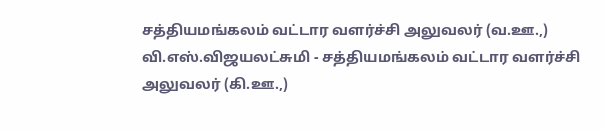சத்தியமங்கலம் வட்டார வளர்ச்சி அலுவலர் (வ.ஊ.,) வி.எஸ்.விஜயலட்சுமி - சத்தியமங்கலம் வட்டார வளர்ச்சி அலுவலர் (கி.ஊ.,)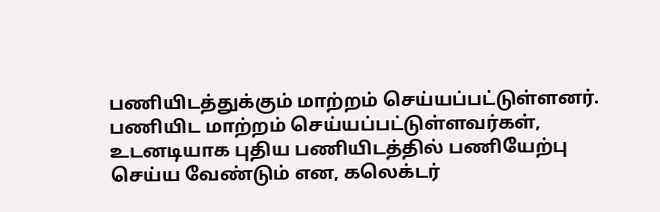பணியிடத்துக்கும் மாற்றம் செய்யப்பட்டுள்ளனர்.
பணியிட மாற்றம் செய்யப்பட்டுள்ளவர்கள், உடனடியாக புதிய பணியிடத்தில் பணியேற்பு செய்ய வேண்டும் என, கலெக்டர்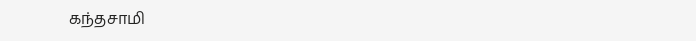கந்தசாமி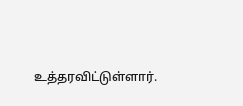உத்தரவிட்டுள்ளார்.